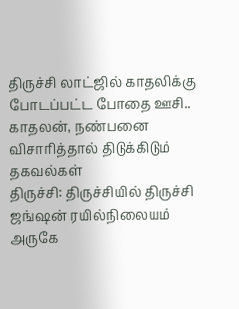திருச்சி லாட்ஜில் காதலிக்கு போடப்பட்ட போதை ஊசி.. காதலன், நண்பனை விசாரித்தால் திடுக்கிடும் தகவல்கள்
திருச்சி: திருச்சியில் திருச்சி ஜங்ஷன் ரயில்நிலையம் அருகே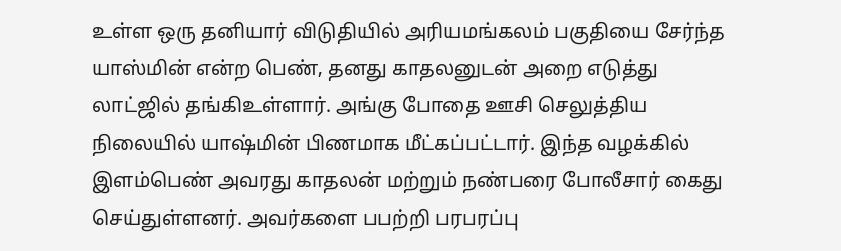உள்ள ஒரு தனியார் விடுதியில் அரியமங்கலம் பகுதியை சேர்ந்த யாஸ்மின் என்ற பெண், தனது காதலனுடன் அறை எடுத்து லாட்ஜில் தங்கிஉள்ளார். அங்கு போதை ஊசி செலுத்திய நிலையில் யாஷ்மின் பிணமாக மீட்கப்பட்டார். இந்த வழக்கில் இளம்பெண் அவரது காதலன் மற்றும் நண்பரை போலீசார் கைது செய்துள்ளனர். அவர்களை பபற்றி பரபரப்பு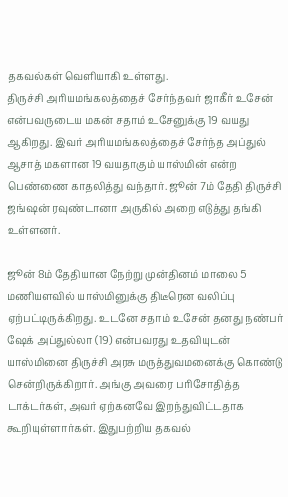தகவல்கள் வெளியாகி உள்ளது.
திருச்சி அரியமங்கலத்தைச் சேர்ந்தவர் ஜாகீர் உசேன் என்பவருடைய மகன் சதாம் உசேனுக்கு 19 வயது ஆகிறது. இவர் அரியமங்கலத்தைச் சேர்ந்த அப்துல் ஆசாத் மகளான 19 வயதாகும் யாஸ்மின் என்ற பெண்ணை காதலித்து வந்தார். ஜூன் 7ம் தேதி திருச்சி ஜங்ஷன் ரவுண்டானா அருகில் அறை எடுத்து தங்கி உள்ளனர்.

ஜூன் 8ம் தேதியான நேற்று முன்தினம் மாலை 5 மணியளவில் யாஸ்மினுக்கு திடீரென வலிப்பு ஏற்பட்டிருக்கிறது. உடனே சதாம் உசேன் தனது நண்பர் ஷேக் அப்துல்லா (19) என்பவரது உதவியுடன் யாஸ்மினை திருச்சி அரசு மருத்துவமனைக்கு கொண்டு சென்றிருக்கிறார். அங்கு அவரை பரிசோதித்த டாக்டர்கள், அவர் ஏற்கனவே இறந்துவிட்டதாக கூறியுள்ளார்கள். இதுபற்றிய தகவல்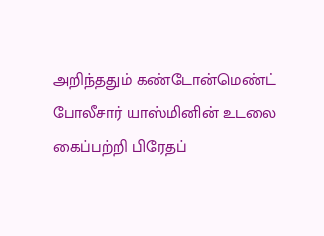அறிந்ததும் கண்டோன்மெண்ட் போலீசார் யாஸ்மினின் உடலை கைப்பற்றி பிரேதப்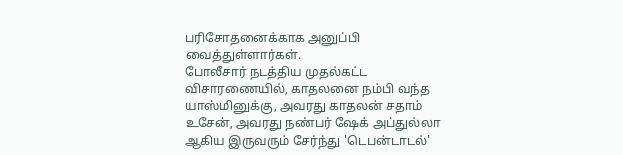பரிசோதனைக்காக அனுப்பி வைத்துள்ளார்கள்.
போலீசார் நடத்திய முதல்கட்ட விசாரணையில், காதலனை நம்பி வந்த யாஸ்மினுக்கு, அவரது காதலன் சதாம் உசேன், அவரது நண்பர் ஷேக் அப்துல்லா ஆகிய இருவரும் சேர்ந்து 'டெபன்டாடல்'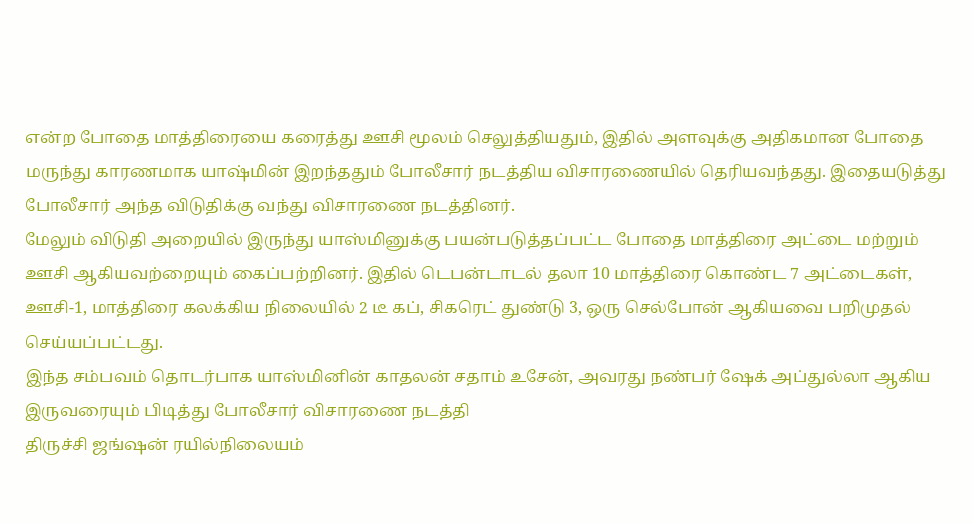என்ற போதை மாத்திரையை கரைத்து ஊசி மூலம் செலுத்தியதும், இதில் அளவுக்கு அதிகமான போதை மருந்து காரணமாக யாஷ்மின் இறந்ததும் போலீசார் நடத்திய விசாரணையில் தெரியவந்தது. இதையடுத்து போலீசார் அந்த விடுதிக்கு வந்து விசாரணை நடத்தினர்.
மேலும் விடுதி அறையில் இருந்து யாஸ்மினுக்கு பயன்படுத்தப்பட்ட போதை மாத்திரை அட்டை மற்றும் ஊசி ஆகியவற்றையும் கைப்பற்றினர். இதில் டெபன்டாடல் தலா 10 மாத்திரை கொண்ட 7 அட்டைகள், ஊசி-1, மாத்திரை கலக்கிய நிலையில் 2 டீ கப், சிகரெட் துண்டு 3, ஒரு செல்போன் ஆகியவை பறிமுதல் செய்யப்பட்டது.
இந்த சம்பவம் தொடர்பாக யாஸ்மினின் காதலன் சதாம் உசேன், அவரது நண்பர் ஷேக் அப்துல்லா ஆகிய இருவரையும் பிடித்து போலீசார் விசாரணை நடத்தி
திருச்சி ஜங்ஷன் ரயில்நிலையம்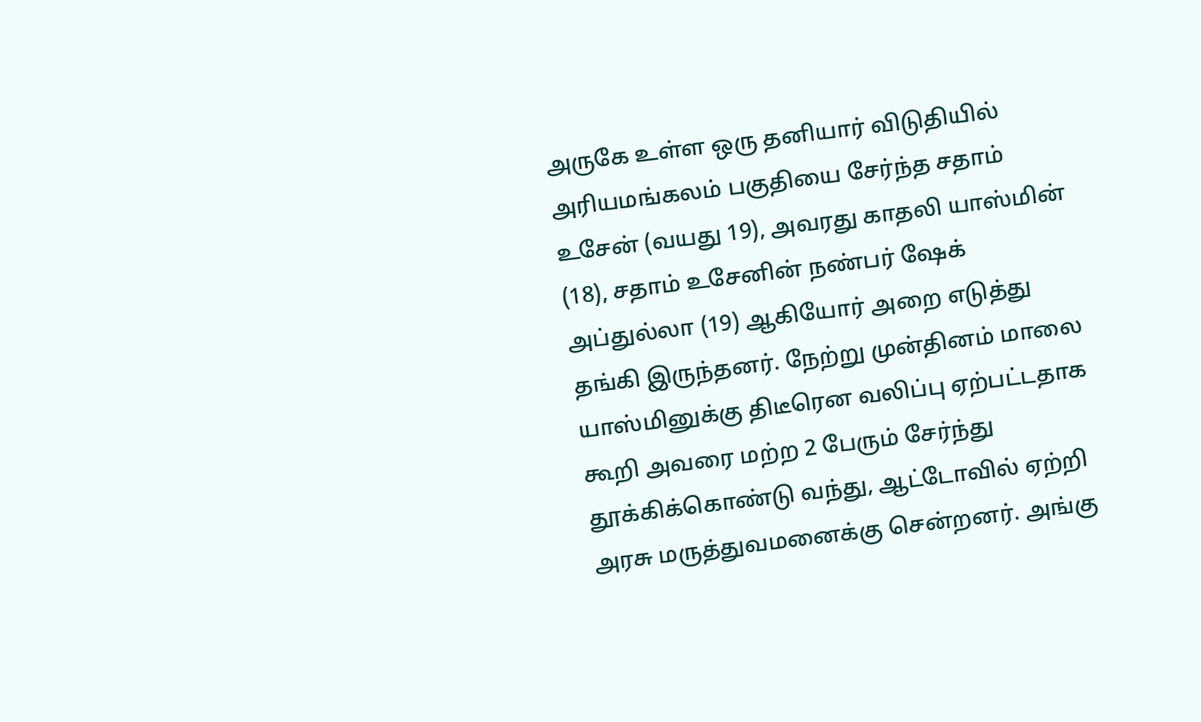அருகே உள்ள ஒரு தனியார் விடுதியில் அரியமங்கலம் பகுதியை சேர்ந்த சதாம் உசேன் (வயது 19), அவரது காதலி யாஸ்மின் (18), சதாம் உசேனின் நண்பர் ஷேக் அப்துல்லா (19) ஆகியோர் அறை எடுத்து தங்கி இருந்தனர். நேற்று முன்தினம் மாலை யாஸ்மினுக்கு திடீரென வலிப்பு ஏற்பட்டதாக கூறி அவரை மற்ற 2 பேரும் சேர்ந்து தூக்கிக்கொண்டு வந்து, ஆட்டோவில் ஏற்றி அரசு மருத்துவமனைக்கு சென்றனர். அங்கு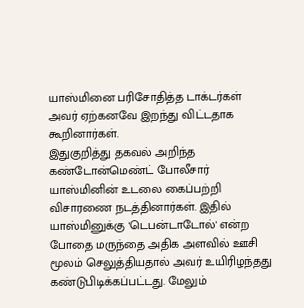யாஸ்மினை பரிசோதித்த டாக்டர்கள் அவர் ஏற்கனவே இறந்து விட்டதாக கூறினார்கள்.
இதுகுறித்து தகவல் அறிந்த கண்டோன்மெண்ட் போலீசார் யாஸ்மினின் உடலை கைப்பற்றி விசாரணை நடத்தினார்கள். இதில் யாஸ்மினுக்கு 'டெபன்டாடோல்' என்ற போதை மருந்தை அதிக அளவில் ஊசி மூலம் செலுத்தியதால் அவர் உயிரிழந்தது கண்டுபிடிக்கப்பட்டது. மேலும்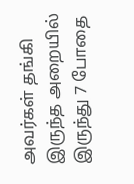அவர்கள் தங்கி இருந்த அறையில் இருந்து 7 போதை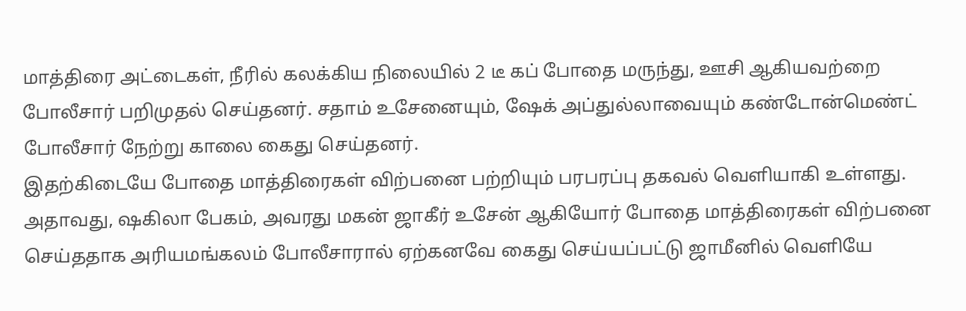மாத்திரை அட்டைகள், நீரில் கலக்கிய நிலையில் 2 டீ கப் போதை மருந்து, ஊசி ஆகியவற்றை போலீசார் பறிமுதல் செய்தனர். சதாம் உசேனையும், ஷேக் அப்துல்லாவையும் கண்டோன்மெண்ட் போலீசார் நேற்று காலை கைது செய்தனர்.
இதற்கிடையே போதை மாத்திரைகள் விற்பனை பற்றியும் பரபரப்பு தகவல் வெளியாகி உள்ளது. அதாவது, ஷகிலா பேகம், அவரது மகன் ஜாகீர் உசேன் ஆகியோர் போதை மாத்திரைகள் விற்பனை செய்ததாக அரியமங்கலம் போலீசாரால் ஏற்கனவே கைது செய்யப்பட்டு ஜாமீனில் வெளியே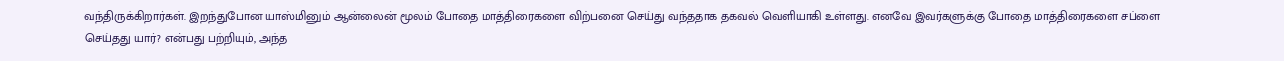வந்திருக்கிறார்கள். இறந்துபோன யாஸ்மினும் ஆன்லைன் மூலம் போதை மாத்திரைகளை விற்பனை செய்து வந்ததாக தகவல் வெளியாகி உள்ளது. எனவே இவர்களுக்கு போதை மாத்திரைகளை சப்ளை செய்தது யார்? என்பது பற்றியும், அந்த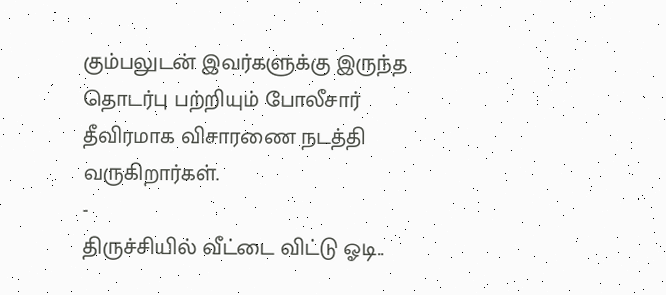கும்பலுடன் இவர்களுக்கு இருந்த தொடர்பு பற்றியும் போலீசார் தீவிரமாக விசாரணை நடத்தி வருகிறார்கள்.
-
திருச்சியில் வீட்டை விட்டு ஓடி..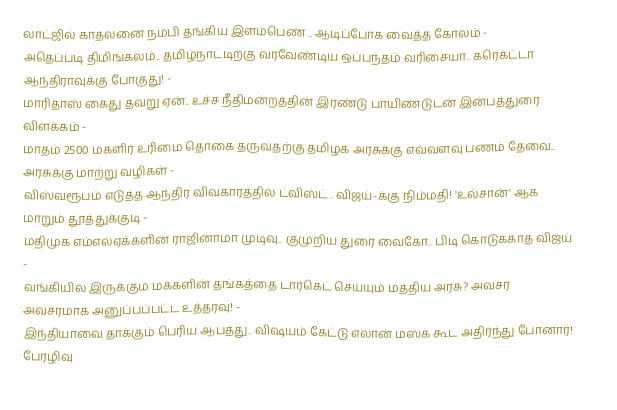லாட்ஜில் காதலனை நம்பி தங்கிய இளம்பெண் .. ஆடிப்போக வைத்த கோலம் -
அதெப்படி திமிங்கலம்.. தமிழ்நாட்டிற்கு வரவேண்டிய ஒப்பந்தம் வரிசையா.. கரெக்ட்டா ஆந்திராவுக்கு போகுது! -
மாரிதாஸ் கைது தவறு ஏன்.. உச்ச நீதிமன்றத்தின் இரண்டு பாயிண்டுடன் இன்பத்துரை விளக்கம் -
மாதம் 2500 மகளிர் உரிமை தொகை தருவதற்கு தமிழக அரசுக்கு எவ்வளவு பணம் தேவை.. அரசுக்கு மாற்று வழிகள் -
விஸ்வரூபம் எடுத்த ஆந்திர விவகாரத்தில் ட்விஸ்ட்.. விஜய்-க்கு நிம்மதி! 'உல்சான்' ஆக மாறும் தூத்துக்குடி -
மதிமுக எம்எல்ஏக்களின் ராஜினாமா முடிவு.. குமுறிய துரை வைகோ.. பிடி கொடுக்காத விஜய் -
வங்கியில் இருக்கும் மக்களின் தங்கத்தை டார்கெட் செய்யும் மத்திய அரசு? அவசர அவசரமாக அனுப்பப்பட்ட உத்தரவு! -
இந்தியாவை தாக்கும் பெரிய ஆபத்து.. விஷயம் கேட்டு எலான் மஸ்க் கூட அதிர்ந்து போனார்! பேரழிவு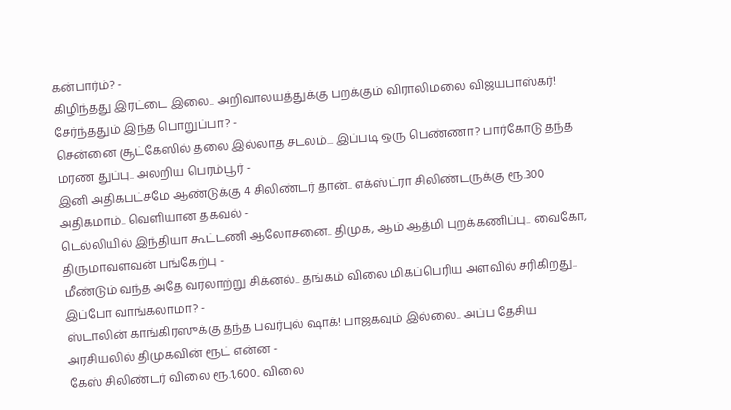கன்பார்ம்? -
கிழிந்தது இரட்டை இலை.. அறிவாலயத்துக்கு பறக்கும் விராலிமலை விஜயபாஸ்கர்! சேர்ந்ததும் இந்த பொறுப்பா? -
சென்னை சூட்கேஸில் தலை இல்லாத சடலம்... இப்படி ஒரு பெண்ணா? பார்கோடு தந்த மரண துப்பு.. அலறிய பெரம்பூர் -
இனி அதிகபட்சமே ஆண்டுக்கு 4 சிலிண்டர் தான்.. எக்ஸ்ட்ரா சிலிண்டருக்கு ரூ.300 அதிகமாம்.. வெளியான தகவல் -
டெல்லியில் இந்தியா கூட்டணி ஆலோசனை.. திமுக, ஆம் ஆத்மி புறக்கணிப்பு.. வைகோ, திருமாவளவன் பங்கேற்பு -
மீண்டும் வந்த அதே வரலாற்று சிக்னல்.. தங்கம் விலை மிகப்பெரிய அளவில் சரிகிறது.. இப்போ வாங்கலாமா? -
ஸ்டாலின் காங்கிரஸுக்கு தந்த பவர்புல் ஷாக்! பாஜகவும் இல்லை.. அப்ப தேசிய அரசியலில் திமுகவின் ரூட் என்ன -
கேஸ் சிலிண்டர் விலை ரூ.1,600.. விலை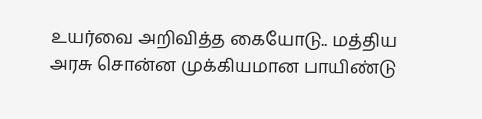உயர்வை அறிவித்த கையோடு.. மத்திய அரசு சொன்ன முக்கியமான பாயிண்டு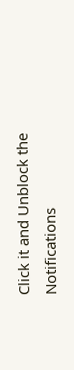Click it and Unblock the Notifications